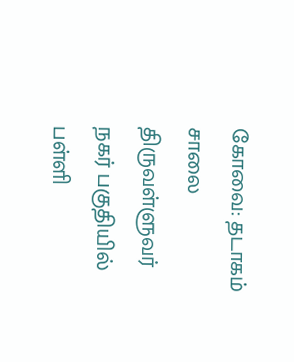கோவை: தடாகம் சாலை திருவள்ளுவர் நகர் பகுதியில் பள்ளி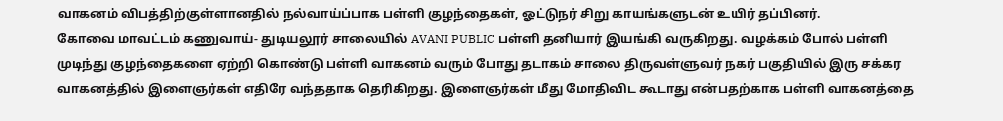வாகனம் விபத்திற்குள்ளானதில் நல்வாய்ப்பாக பள்ளி குழந்தைகள், ஓட்டுநர் சிறு காயங்களுடன் உயிர் தப்பினர்.
கோவை மாவட்டம் கணுவாய்- துடியலூர் சாலையில் AVANI PUBLIC பள்ளி தனியார் இயங்கி வருகிறது. வழக்கம் போல் பள்ளி முடிந்து குழந்தைகளை ஏற்றி கொண்டு பள்ளி வாகனம் வரும் போது தடாகம் சாலை திருவள்ளுவர் நகர் பகுதியில் இரு சக்கர வாகனத்தில் இளைஞர்கள் எதிரே வந்ததாக தெரிகிறது. இளைஞர்கள் மீது மோதிவிட கூடாது என்பதற்காக பள்ளி வாகனத்தை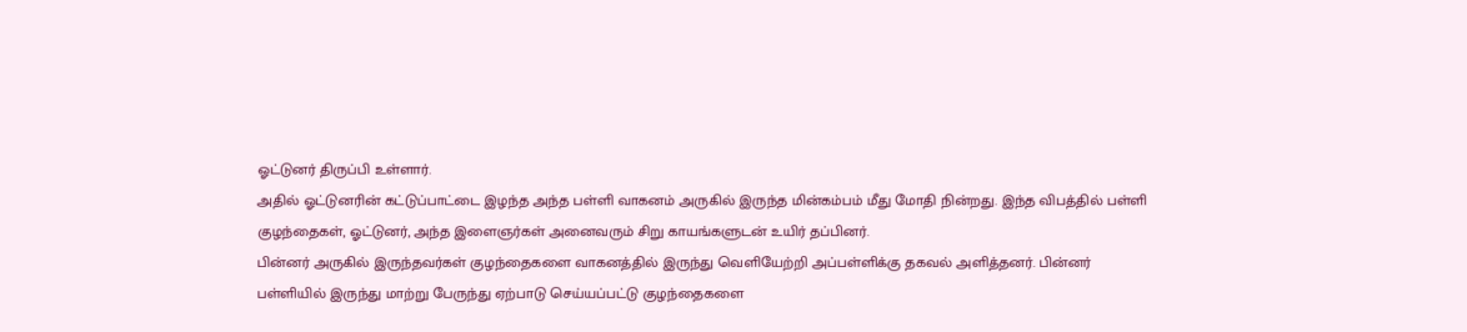ஓட்டுனர் திருப்பி உள்ளார்.
அதில் ஓட்டுனரின் கட்டுப்பாட்டை இழந்த அந்த பள்ளி வாகனம் அருகில் இருந்த மின்கம்பம் மீது மோதி நின்றது. இந்த விபத்தில் பள்ளி குழந்தைகள், ஓட்டுனர், அந்த இளைஞர்கள் அனைவரும் சிறு காயங்களுடன் உயிர் தப்பினர்.
பின்னர் அருகில் இருந்தவர்கள் குழந்தைகளை வாகனத்தில் இருந்து வெளியேற்றி அப்பள்ளிக்கு தகவல் அளித்தனர். பின்னர் பள்ளியில் இருந்து மாற்று பேருந்து ஏற்பாடு செய்யப்பட்டு குழந்தைகளை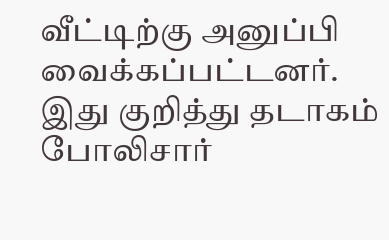வீட்டிற்கு அனுப்பி வைக்கப்பட்டனர்.
இது குறித்து தடாகம் போலிசார்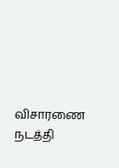விசாரணை நடத்தி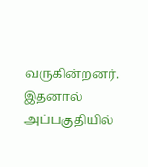வருகின்றனர். இதனால் அப்பகுதியில்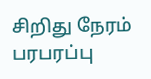சிறிது நேரம் பரபரப்பு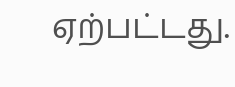ஏற்பட்டது.